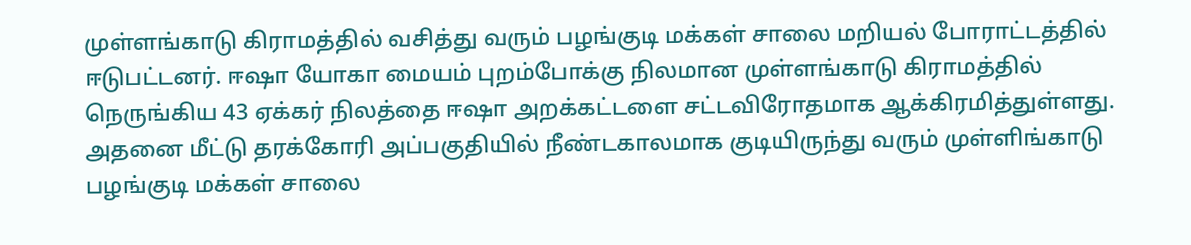முள்ளங்காடு கிராமத்தில் வசித்து வரும் பழங்குடி மக்கள் சாலை மறியல் போராட்டத்தில் ஈடுபட்டனர். ஈஷா யோகா மையம் புறம்போக்கு நிலமான முள்ளங்காடு கிராமத்தில் நெருங்கிய 43 ஏக்கர் நிலத்தை ஈஷா அறக்கட்டளை சட்டவிரோதமாக ஆக்கிரமித்துள்ளது. அதனை மீட்டு தரக்கோரி அப்பகுதியில் நீண்டகாலமாக குடியிருந்து வரும் முள்ளிங்காடு பழங்குடி மக்கள் சாலை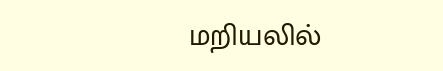மறியலில்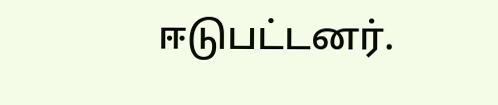ஈடுபட்டனர்.